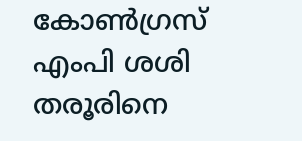കോൺഗ്രസ് എംപി ശശി തരൂരിനെ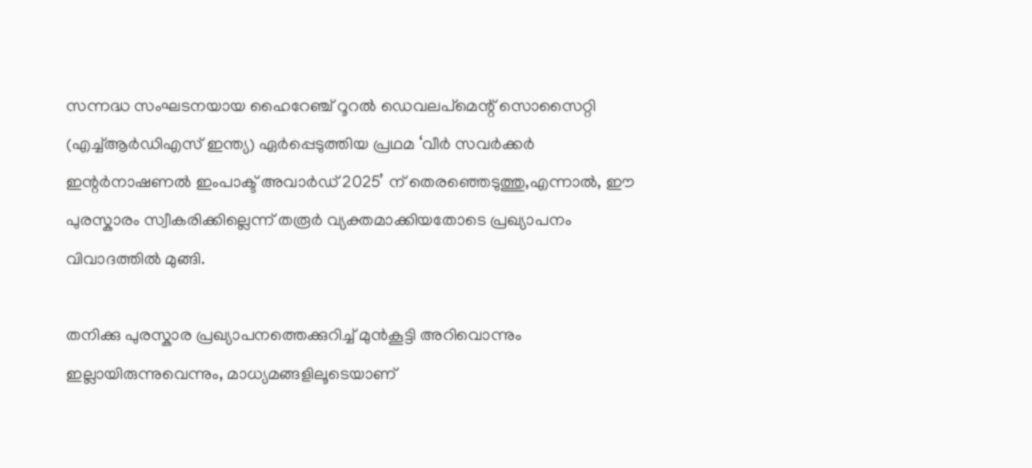സന്നദ്ധ സംഘടനയായ ഹൈറേഞ്ച് റൂറൽ ഡെവലപ്മെന്റ് സൊസൈറ്റി (എച്ച്ആർഡിഎസ് ഇന്ത്യ) ഏർപ്പെടുത്തിയ പ്രഥമ ‘വീർ സവർക്കർ ഇന്റർനാഷണൽ ഇംപാക്ട് അവാർഡ് 2025’ ന് തെരഞ്ഞെടുത്തു,എന്നാൽ, ഈ പുരസ്കാരം സ്വീകരിക്കില്ലെന്ന് തരൂർ വ്യക്തമാക്കിയതോടെ പ്രഖ്യാപനം വിവാദത്തിൽ മുങ്ങി.

തനിക്കു പുരസ്കാര പ്രഖ്യാപനത്തെക്കുറിച്ച് മുൻകൂട്ടി അറിവൊന്നും ഇല്ലായിരുന്നുവെന്നും, മാധ്യമങ്ങളിലൂടെയാണ്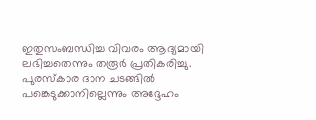ഇതുസംബന്ധിച്ച വിവരം ആദ്യമായി ലഭിച്ചതെന്നും തരൂർ പ്രതികരിച്ചു. പുരസ്കാര ദാന ചടങ്ങിൽ പങ്കെടുക്കാനില്ലെന്നും അദ്ദേഹം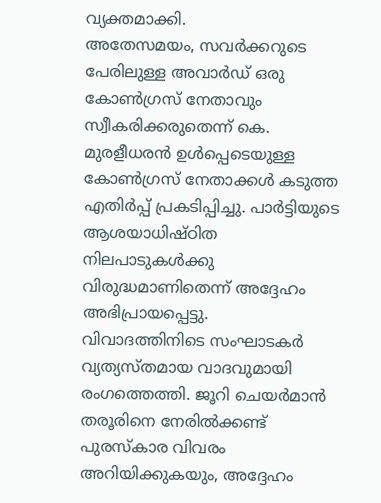വ്യക്തമാക്കി.
അതേസമയം, സവർക്കറുടെ പേരിലുള്ള അവാർഡ് ഒരു കോൺഗ്രസ് നേതാവും സ്വീകരിക്കരുതെന്ന് കെ. മുരളീധരൻ ഉൾപ്പെടെയുള്ള കോൺഗ്രസ് നേതാക്കൾ കടുത്ത എതിർപ്പ് പ്രകടിപ്പിച്ചു. പാർട്ടിയുടെ ആശയാധിഷ്ഠിത നിലപാടുകൾക്കു വിരുദ്ധമാണിതെന്ന് അദ്ദേഹം അഭിപ്രായപ്പെട്ടു.
വിവാദത്തിനിടെ സംഘാടകർ വ്യത്യസ്തമായ വാദവുമായി രംഗത്തെത്തി. ജൂറി ചെയർമാൻ തരൂരിനെ നേരിൽക്കണ്ട് പുരസ്കാര വിവരം അറിയിക്കുകയും, അദ്ദേഹം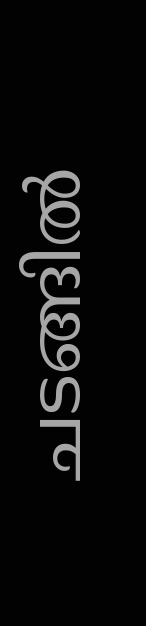ചടങ്ങിൽ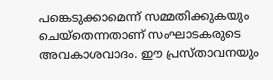പങ്കെടുക്കാമെന്ന് സമ്മതിക്കുകയും ചെയ്തെന്നതാണ് സംഘാടകരുടെ അവകാശവാദം. ഈ പ്രസ്താവനയും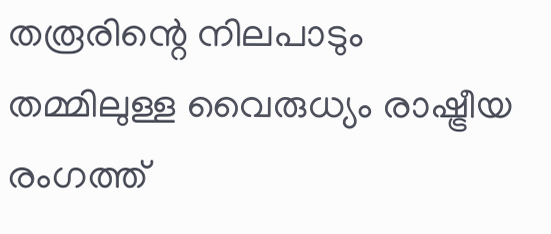തരൂരിന്റെ നിലപാടും തമ്മിലുള്ള വൈരുധ്യം രാഷ്ട്രീയ രംഗത്ത്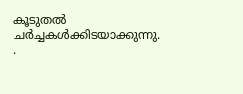കൂടുതൽ ചർച്ചകൾക്കിടയാക്കുന്നു.
.